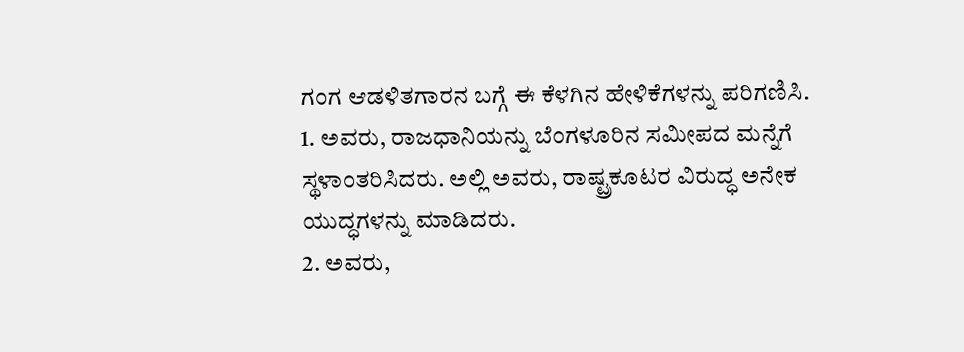ಗಂಗ ಆಡಳಿತಗಾರನ ಬಗ್ಗೆ ಈ ಕೆಳಗಿನ ಹೇಳಿಕೆಗಳನ್ನು ಪರಿಗಣಿಸಿ.
1. ಅವರು, ರಾಜಧಾನಿಯನ್ನು ಬೆಂಗಳೂರಿನ ಸಮೀಪದ ಮನ್ನೆಗೆ ಸ್ಥಳಾಂತರಿಸಿದರು. ಅಲ್ಲಿ ಅವರು, ರಾಷ್ಟ್ರಕೂಟರ ವಿರುದ್ಧ ಅನೇಕ ಯುದ್ಧಗಳನ್ನು ಮಾಡಿದರು.
2. ಅವರು,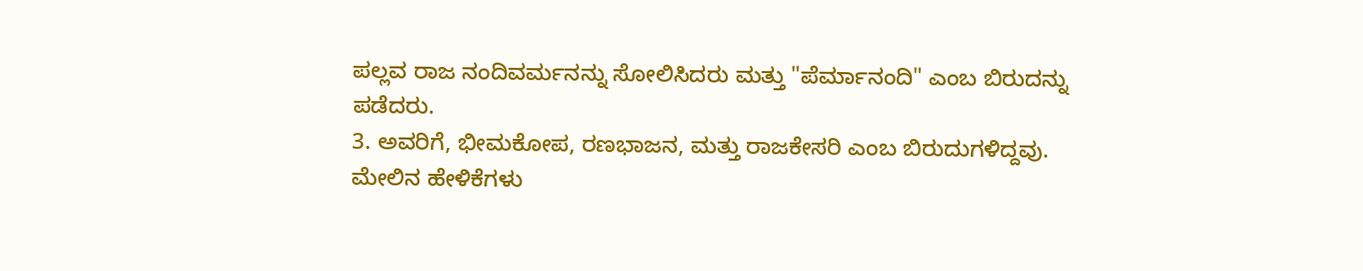ಪಲ್ಲವ ರಾಜ ನಂದಿವರ್ಮನನ್ನು ಸೋಲಿಸಿದರು ಮತ್ತು "ಪೆರ್ಮಾನಂದಿ" ಎಂಬ ಬಿರುದನ್ನು ಪಡೆದರು.
3. ಅವರಿಗೆ, ಭೀಮಕೋಪ, ರಣಭಾಜನ, ಮತ್ತು ರಾಜಕೇಸರಿ ಎಂಬ ಬಿರುದುಗಳಿದ್ದವು.
ಮೇಲಿನ ಹೇಳಿಕೆಗಳು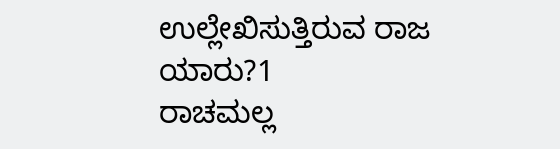ಉಲ್ಲೇಖಿಸುತ್ತಿರುವ ರಾಜ ಯಾರು?1
ರಾಚಮಲ್ಲ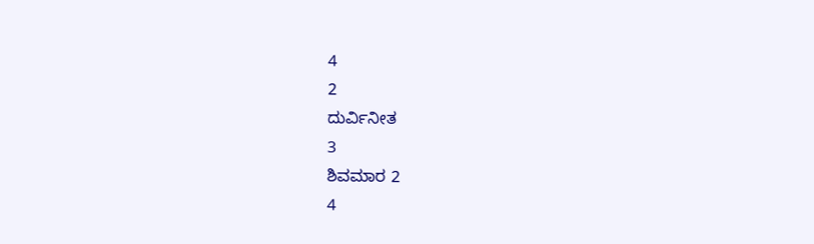4
2
ದುರ್ವಿನೀತ
3
ಶಿವಮಾರ 2
4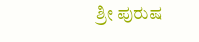ಶ್ರೀ ಪುರುಷ